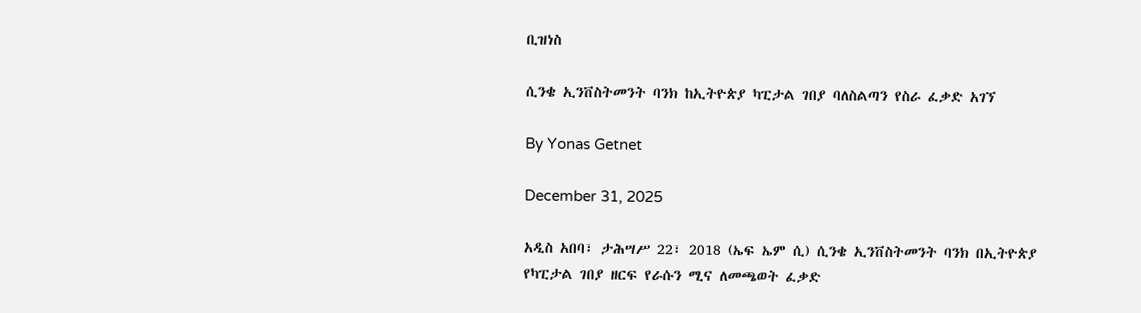ቢዝነስ

ሲንቄ ኢንቨስትመንት ባንክ ከኢትዮጵያ ካፒታል ገበያ ባለስልጣን የስራ ፈቃድ አገኘ

By Yonas Getnet

December 31, 2025

አዲስ አበባ፣ ታሕሣሥ 22፣ 2018 (ኤፍ ኤም ሲ) ሲንቄ ኢንቨስትመንት ባንክ በኢትዮጵያ የካፒታል ገበያ ዘርፍ የራሱን ሚና ለመጫወት ፈቃድ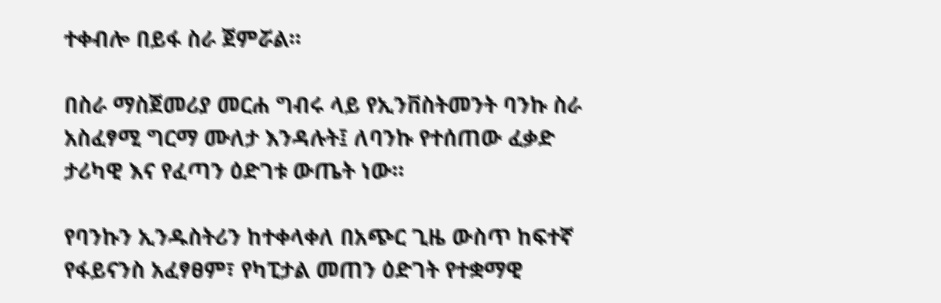ተቀብሎ በይፋ ስራ ጀምሯል።

በስራ ማስጀመሪያ መርሐ ግብሩ ላይ የኢንቨስትመንት ባንኩ ስራ አስፈፃሚ ግርማ ሙለታ እንዳሉት፤ ለባንኩ የተሰጠው ፈቃድ ታሪካዊ እና የፈጣን ዕድገቱ ውጤት ነው።

የባንኩን ኢንዱስትሪን ከተቀላቀለ በአጭር ጊዜ ውስጥ ከፍተኛ የፋይናንስ አፈፃፀም፣ የካፒታል መጠን ዕድገት የተቋማዊ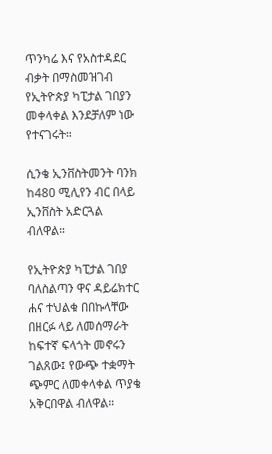ጥንካሬ እና የአስተዳደር ብቃት በማስመዝገብ የኢትዮጵያ ካፒታል ገበያን መቀላቀል እንደቻለም ነው የተናገሩት።

ሲንቄ ኢንቨስትመንት ባንክ ከ480 ሚሊየን ብር በላይ ኢንቨስት አድርጓል ብለዋል።

የኢትዮጵያ ካፒታል ገበያ ባለስልጣን ዋና ዳይሬክተር ሐና ተህልቁ በበኩላቸው በዘርፉ ላይ ለመሰማራት ከፍተኛ ፍላጎት መኖሩን ገልጸው፤ የውጭ ተቋማት ጭምር ለመቀላቀል ጥያቄ አቅርበዋል ብለዋል።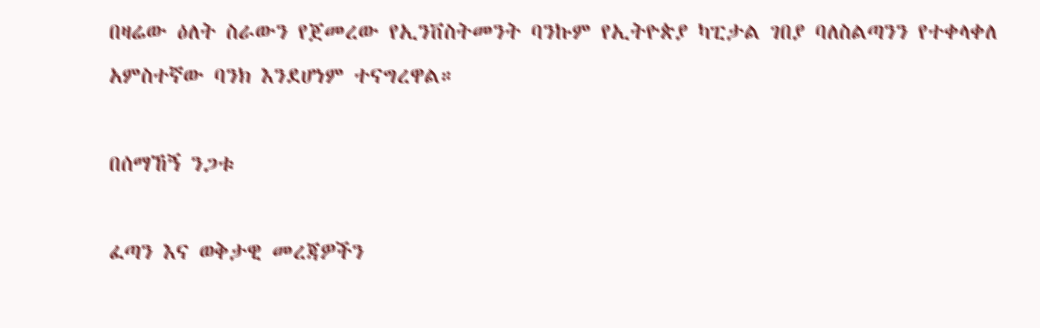በዛሬው ዕለት ስራውን የጀመረው የኢንቨስትመንት ባንኩም የኢትዮጵያ ካፒታል ገበያ ባለስልጣንን የተቀላቀለ አምስተኛው ባንክ እንደሆነም ተናግረዋል።

በሰማኸኝ ንጋቱ

ፈጣን እና ወቅታዊ መረጃዎችን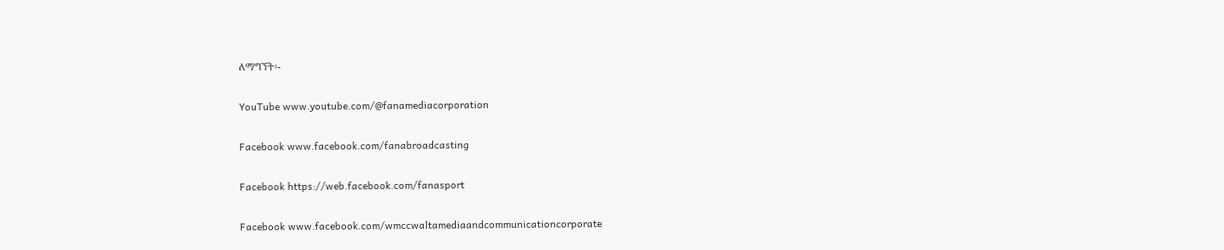ለማግኘት፡-

YouTube www.youtube.com/@fanamediacorporation

Facebook www.facebook.com/fanabroadcasting

Facebook https://web.facebook.com/fanasport

Facebook www.facebook.com/wmccwaltamediaandcommunicationcorporate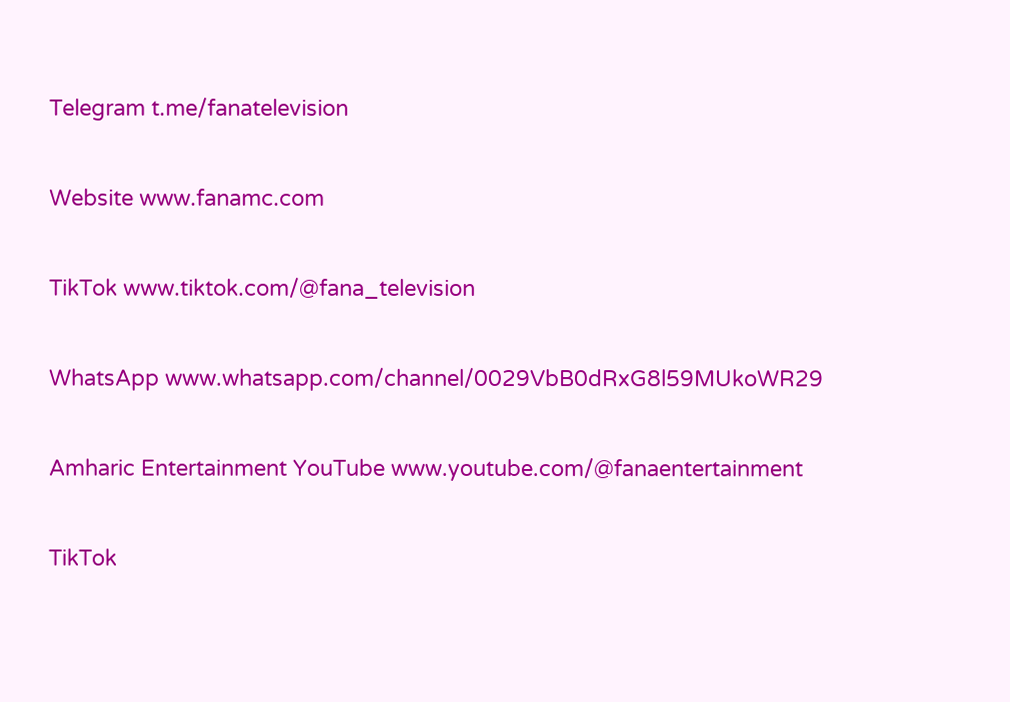Telegram t.me/fanatelevision

Website www.fanamc.com

TikTok www.tiktok.com/@fana_television

WhatsApp www.whatsapp.com/channel/0029VbB0dRxG8l59MUkoWR29

Amharic Entertainment YouTube www.youtube.com/@fanaentertainment

TikTok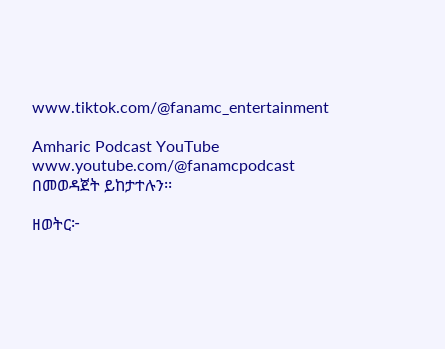www.tiktok.com/@fanamc_entertainment

Amharic Podcast YouTube www.youtube.com/@fanamcpodcast በመወዳጀት ይከታተሉን፡፡

ዘወትር፦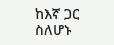ከእኛ ጋር ስለሆኑ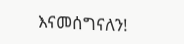እናመሰግናለን!